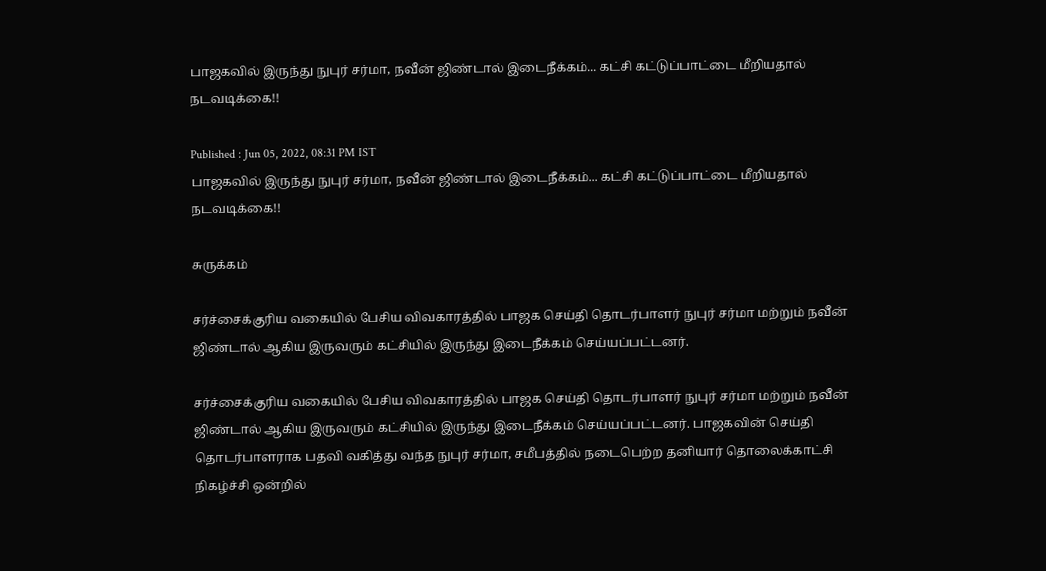பாஜகவில் இருந்து நுபுர் சர்மா, நவீன் ஜிண்டால் இடைநீக்கம்... கட்சி கட்டுப்பாட்டை மீறியதால் நடவடிக்கை!!

Published : Jun 05, 2022, 08:31 PM IST
பாஜகவில் இருந்து நுபுர் சர்மா, நவீன் ஜிண்டால் இடைநீக்கம்... கட்சி கட்டுப்பாட்டை மீறியதால் நடவடிக்கை!!

சுருக்கம்

சர்ச்சைக்குரிய வகையில் பேசிய விவகாரத்தில் பாஜக செய்தி தொடர்பாளர் நுபுர் சர்மா மற்றும் நவீன் ஜிண்டால் ஆகிய இருவரும் கட்சியில் இருந்து இடைநீக்கம் செய்யப்பட்டனர்.

சர்ச்சைக்குரிய வகையில் பேசிய விவகாரத்தில் பாஜக செய்தி தொடர்பாளர் நுபுர் சர்மா மற்றும் நவீன் ஜிண்டால் ஆகிய இருவரும் கட்சியில் இருந்து இடைநீக்கம் செய்யப்பட்டனர். பாஜகவின் செய்தி தொடர்பாளராக பதவி வகித்து வந்த நுபுர் சர்மா, சமீபத்தில் நடைபெற்ற தனியார் தொலைக்காட்சி நிகழ்ச்சி ஒன்றில்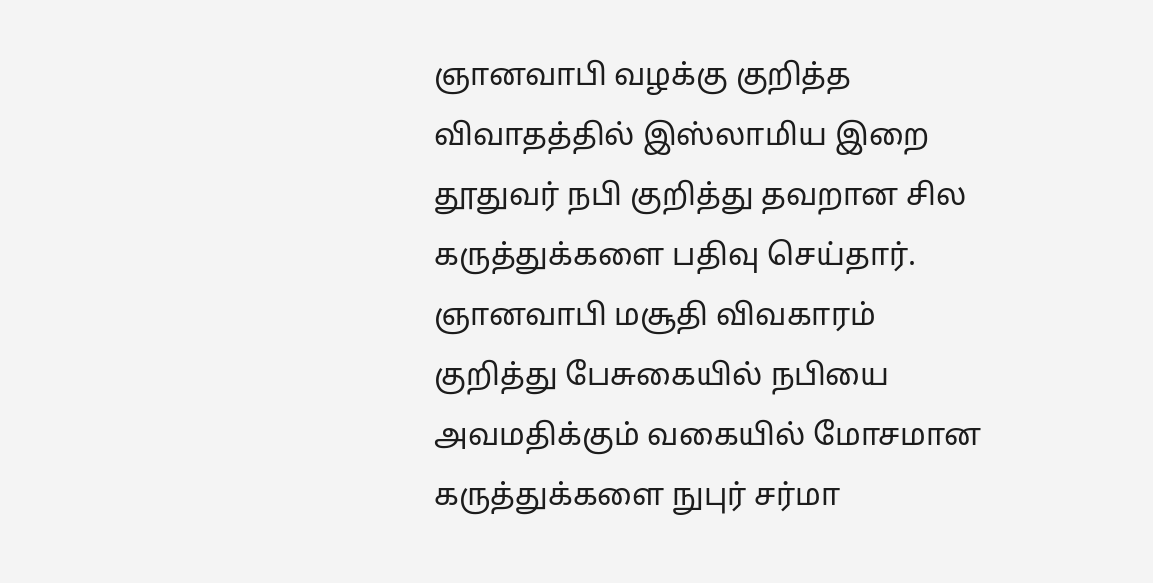ஞானவாபி வழக்கு குறித்த விவாதத்தில் இஸ்லாமிய இறை தூதுவர் நபி குறித்து தவறான சில கருத்துக்களை பதிவு செய்தார். ஞானவாபி மசூதி விவகாரம் குறித்து பேசுகையில் நபியை அவமதிக்கும் வகையில் மோசமான கருத்துக்களை நுபுர் சர்மா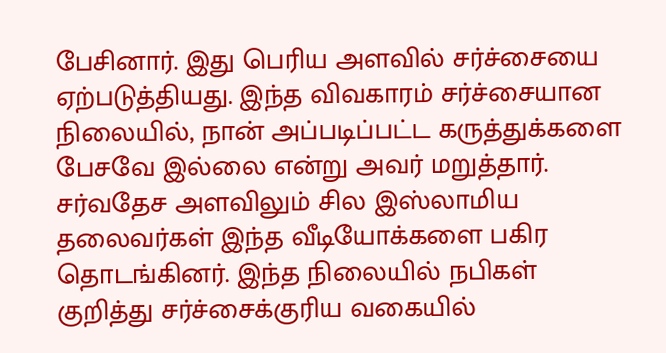பேசினார். இது பெரிய அளவில் சர்ச்சையை ஏற்படுத்தியது. இந்த விவகாரம் சர்ச்சையான நிலையில், நான் அப்படிப்பட்ட கருத்துக்களை பேசவே இல்லை என்று அவர் மறுத்தார். சர்வதேச அளவிலும் சில இஸ்லாமிய தலைவர்கள் இந்த வீடியோக்களை பகிர தொடங்கினர். இந்த நிலையில் நபிகள் குறித்து சர்ச்சைக்குரிய வகையில்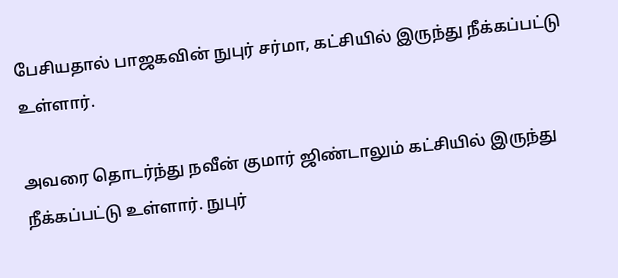பேசியதால் பாஜகவின் நுபுர் சர்மா, கட்சியில் இருந்து நீக்கப்பட்டு உள்ளார்.

அவரை தொடர்ந்து நவீன் குமார் ஜிண்டாலும் கட்சியில் இருந்து நீக்கப்பட்டு உள்ளார். நுபுர்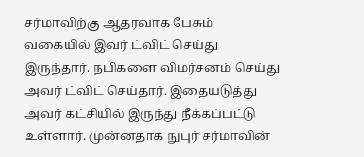சர்மாவிற்கு ஆதரவாக பேசும் வகையில் இவர் ட்விட் செய்து இருந்தார். நபிகளை விமர்சனம் செய்து அவர் ட்விட் செய்தார். இதையடுத்து அவர் கட்சியில் இருந்து நீக்கப்பட்டு உள்ளார். முன்னதாக நுபுர் சர்மாவின்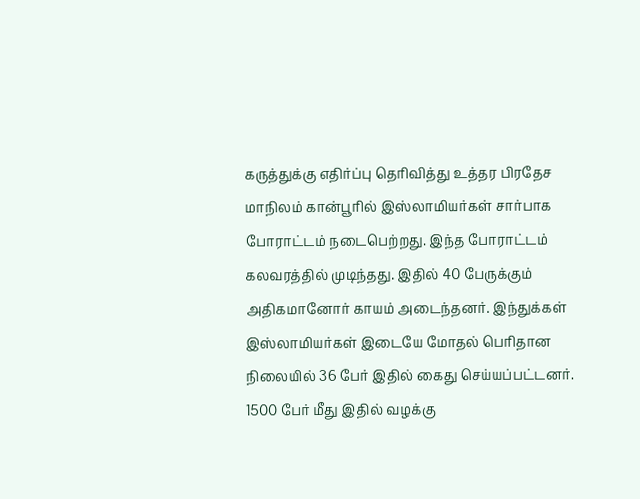கருத்துக்கு எதிர்ப்பு தெரிவித்து உத்தர பிரதேச மாநிலம் கான்பூரில் இஸ்லாமியர்கள் சார்பாக போராட்டம் நடைபெற்றது. இந்த போராட்டம் கலவரத்தில் முடிந்தது. இதில் 40 பேருக்கும் அதிகமானோர் காயம் அடைந்தனர். இந்துக்கள் இஸ்லாமியர்கள் இடையே மோதல் பெரிதான நிலையில் 36 பேர் இதில் கைது செய்யப்பட்டனர். 1500 பேர் மீது இதில் வழக்கு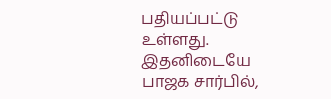பதியப்பட்டு உள்ளது. இதனிடையே பாஜக சார்பில்,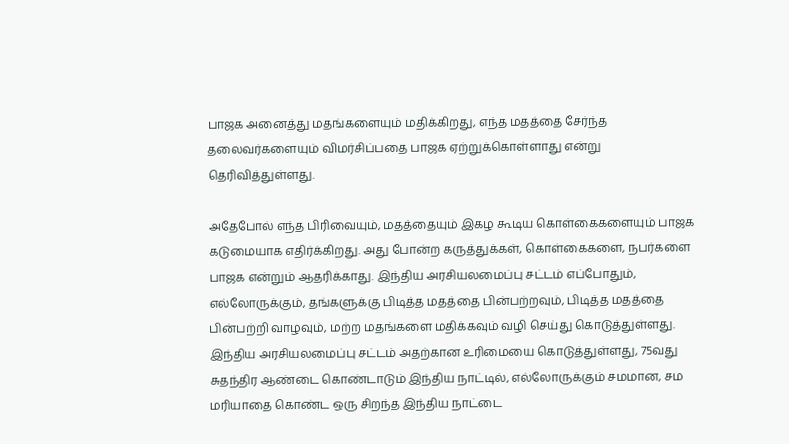பாஜக அனைத்து மதங்களையும் மதிக்கிறது, எந்த மதத்தை சேர்ந்த தலைவர்களையும் விமர்சிப்பதை பாஜக ஏற்றுக்கொள்ளாது என்று தெரிவித்துள்ளது.

அதேபோல் எந்த பிரிவையும், மதத்தையும் இகழ கூடிய கொள்கைகளையும் பாஜக கடுமையாக எதிர்க்கிறது. அது போன்ற கருத்துக்கள், கொள்கைகளை, நபர்களை பாஜக என்றும் ஆதரிக்காது. இந்திய அரசியலமைப்பு சட்டம் எப்போதும், எல்லோருக்கும், தங்களுக்கு பிடித்த மதத்தை பின்பற்றவும், பிடித்த மதத்தை பின்பற்றி வாழவும், மற்ற மதங்களை மதிக்கவும் வழி செய்து கொடுத்துள்ளது. இந்திய அரசியலமைப்பு சட்டம் அதற்கான உரிமையை கொடுத்துள்ளது, 75வது சுதந்திர ஆண்டை கொண்டாடும் இந்திய நாட்டில், எல்லோருக்கும் சமமான, சம மரியாதை கொண்ட ஒரு சிறந்த இந்திய நாட்டை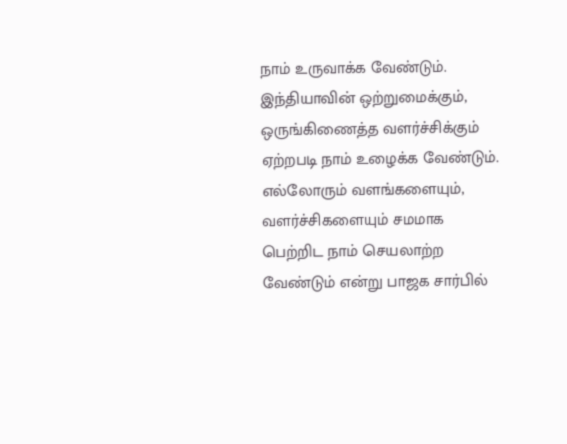நாம் உருவாக்க வேண்டும். இந்தியாவின் ஒற்றுமைக்கும், ஒருங்கிணைத்த வளர்ச்சிக்கும் ஏற்றபடி நாம் உழைக்க வேண்டும். எல்லோரும் வளங்களையும், வளர்ச்சிகளையும் சமமாக பெற்றிட நாம் செயலாற்ற வேண்டும் என்று பாஜக சார்பில்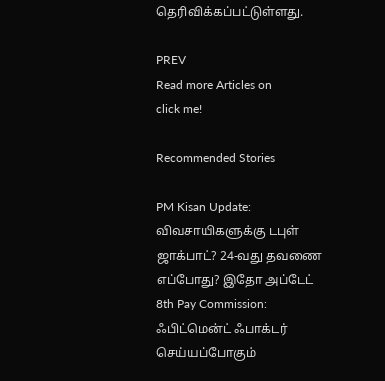தெரிவிக்கப்பட்டுள்ளது.

PREV
Read more Articles on
click me!

Recommended Stories

PM Kisan Update: விவசாயிகளுக்கு டபுள் ஜாக்பாட்? 24-வது தவணை எப்போது? இதோ அப்டேட்
8th Pay Commission: ஃபிட்மென்ட் ஃபாக்டர் செய்யப்போகும்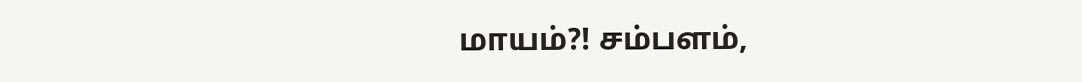மாயம்?! சம்பளம்,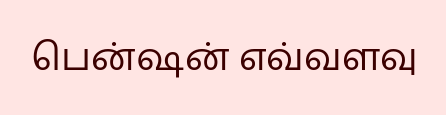பென்ஷன் எவ்வளவு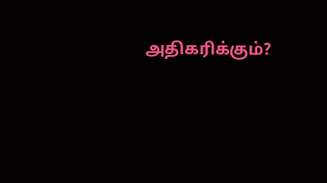அதிகரிக்கும்?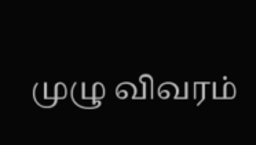முழு விவரம்